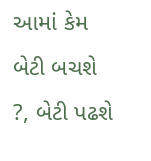આમાં કેમ બેટી બચશે ?, બેટી પઢશે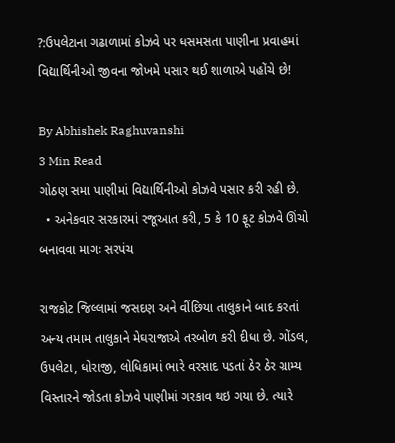?:ઉપલેટાના ગઢાળામાં કોઝવે પર ધસમસતા પાણીના પ્રવાહમાં વિદ્યાર્થિનીઓ જીવના જોખમે પસાર થઈ શાળાએ પહોંચે છે!

By Abhishek Raghuvanshi
3 Min Read
ગોઠણ સમા પાણીમાં વિદ્યાર્થિનીઓ કોઝવે પસાર કરી રહી છે.
  • અનેકવાર સરકારમાં રજૂઆત કરી, 5 કે 10 ફૂટ કોઝવે ઊંચો બનાવવા માગઃ સરપંચ

રાજકોટ જિલ્લામાં જસદણ અને વીંછિયા તાલુકાને બાદ કરતાં અન્ય તમામ તાલુકાને મેઘરાજાએ તરબોળ કરી દીધા છે. ગોંડલ, ઉપલેટા, ધોરાજી, લોધિકામાં ભારે વરસાદ પડતાં ઠેર ઠેર ગ્રામ્ય વિસ્તારને જોડતા કોઝવે પાણીમાં ગરકાવ થઇ ગયા છે. ત્યારે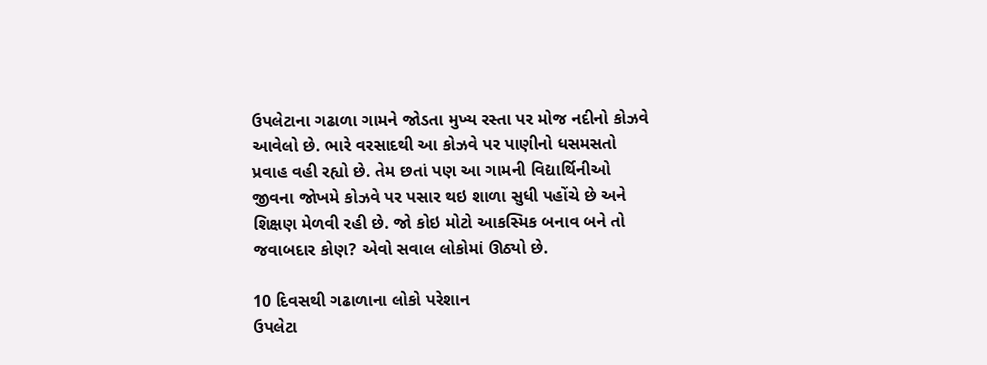ઉપલેટાના ગઢાળા ગામને જોડતા મુખ્ય રસ્તા પર મોજ નદીનો કોઝવે આવેલો છે. ભારે વરસાદથી આ કોઝવે પર પાણીનો ધસમસતો પ્રવાહ વહી રહ્યો છે. તેમ છતાં પણ આ ગામની વિદ્યાર્થિનીઓ જીવના જોખમે કોઝવે પર પસાર થઇ શાળા સુધી પહોંચે છે અને શિક્ષણ મેળવી રહી છે. જો કોઇ મોટો આકસ્મિક બનાવ બને તો જવાબદાર કોણ? એવો સવાલ લોકોમાં ઊઠ્યો છે.

10 દિવસથી ગઢાળાના લોકો પરેશાન
ઉપલેટા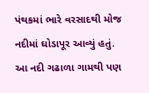પંથકમાં ભારે વરસાદથી મોજ નદીમાં ઘોડાપૂર આવ્યું હતું. આ નદી ગઢાળા ગામથી પણ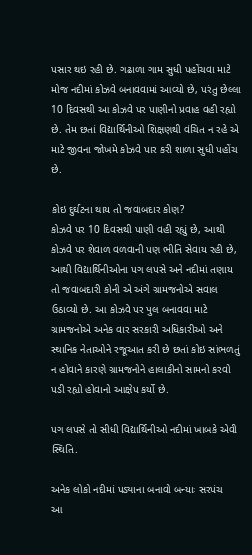પસાર થઇ રહી છે. ગઢાળા ગામ સુધી પહોંચવા માટે મોજ નદીમાં કોઝવે બનાવવામાં આવ્યો છે, પરંતુ છેલ્લા 10 દિવસથી આ કોઝવે પર પાણીનો પ્રવાહ વહી રહ્યો છે. તેમ છતાં વિદ્યાર્થિનીઓ શિક્ષણથી વંચિત ન રહે એ માટે જીવના જોખમે કોઝવે પાર કરી શાળા સુધી પહોંચ છે.

કોઇ દુર્ઘટના થાય તો જવાબદાર કોણ?
કોઝવે પર 10 દિવસથી પાણી વહી રહ્યું છે, આથી કોઝવે પર શેવાળ વળવાની પણ ભીતિ સેવાય રહી છે, આથી વિદ્યાર્થિનીઓના પગ લપસે અને નદીમાં તણાય તો જવાબદારી કોની એ અંગે ગ્રામજનોએ સવાલ ઉઠાવ્યો છે. આ કોઝવે પર પુલ બનાવવા માટે ગ્રામજનોએ અનેક વાર સરકારી અધિકારીઓ અને સ્થાનિક નેતાઓને રજૂઆત કરી છે છતાં કોઇ સાંભળતું ન હોવાને કારણે ગ્રામજનોને હાલાકીનો સામનો કરવો પડી રહ્યો હોવાનો આક્ષેપ કર્યો છે.

પગ લપસે તો સીધી વિદ્યાર્થિનીઓ નદીમાં ખાબકે એવી સ્થિતિ.

અનેક લોકો નદીમાં પડ્યાના બનાવો બન્યાઃ સરપંચ
આ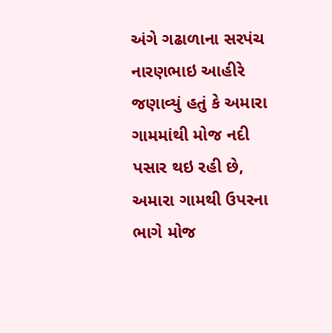અંગે ગઢાળાના સરપંચ નારણભાઇ આહીરે જણાવ્યું હતું કે અમારા ગામમાંથી મોજ નદી પસાર થઇ રહી છે, અમારા ગામથી ઉપરના ભાગે મોજ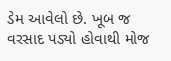ડેમ આવેલો છે. ખૂબ જ વરસાદ પડ્યો હોવાથી મોજ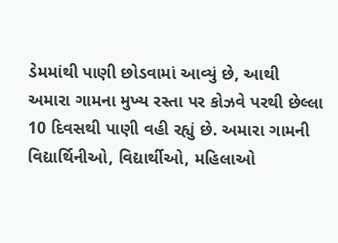ડેમમાંથી પાણી છોડવામાં આવ્યું છે, આથી અમારા ગામના મુખ્ય રસ્તા પર કોઝવે પરથી છેલ્લા 10 દિવસથી પાણી વહી રહ્યું છે. અમારા ગામની વિદ્યાર્થિનીઓ, વિદ્યાર્થીઓ, મહિલાઓ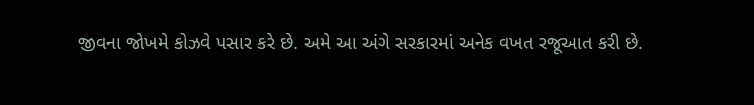જીવના જોખમે કોઝવે પસાર કરે છે. અમે આ અંગે સરકારમાં અનેક વખત રજૂઆત કરી છે.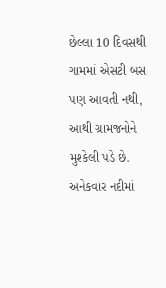છેલ્લા 10 દિવસથી ગામમાં એસટી બસ પણ આવતી નથી, આથી ગ્રામજનોને મુશ્કેલી પડે છે. અનેકવાર નદીમાં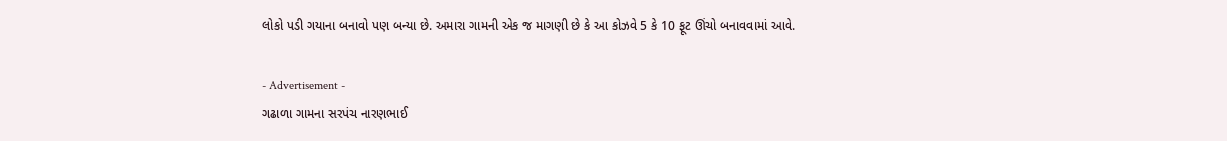લોકો પડી ગયાના બનાવો પણ બન્યા છે. અમારા ગામની એક જ માગણી છે કે આ કોઝવે 5 કે 10 ફૂટ ઊંચો બનાવવામાં આવે.

- Advertisement -
ગઢાળા ગામના સરપંચ નારણભાઈ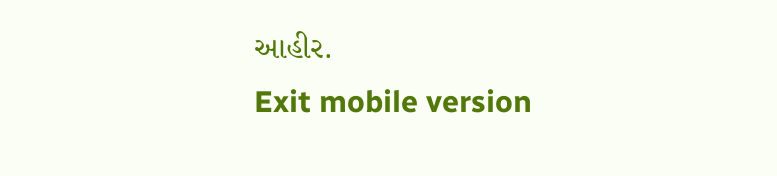આહીર.
Exit mobile version